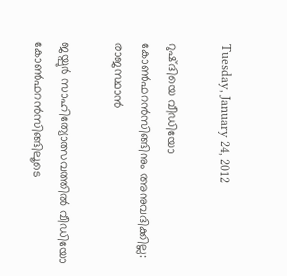Tuesday, January 24, 2012

റുഷ്ദിയെ വീഡിയോ കോണ്‍ഫറന്‍സിങ്ങിനും അനുവദിക്കില്ല: രാജസ്ഥാന്‍

ജയ്പുര്‍ സാഹിത്യോത്സവത്തില്‍ വീഡിയോ കോണ്‍ഫറന്‍സിങ്ങിലൂടെ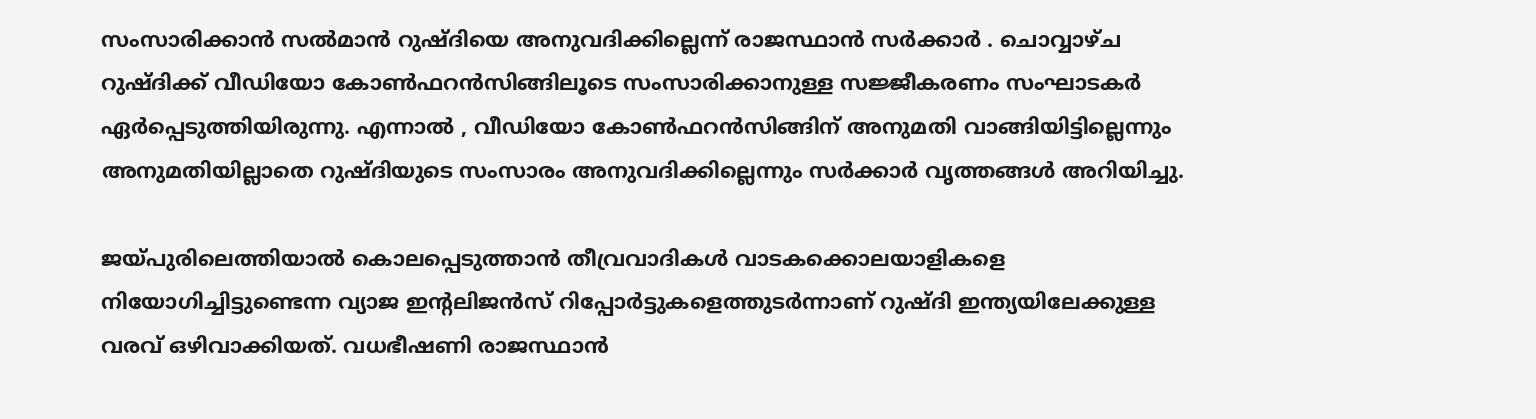സംസാരിക്കാന്‍ സല്‍മാന്‍ റുഷ്ദിയെ അനുവദിക്കില്ലെന്ന് രാജസ്ഥാന്‍ സര്‍ക്കാര്‍ . ചൊവ്വാഴ്ച റുഷ്ദിക്ക് വീഡിയോ കോണ്‍ഫറന്‍സിങ്ങിലൂടെ സംസാരിക്കാനുള്ള സജ്ജീകരണം സംഘാടകര്‍ ഏര്‍പ്പെടുത്തിയിരുന്നു. എന്നാല്‍ , വീഡിയോ കോണ്‍ഫറന്‍സിങ്ങിന് അനുമതി വാങ്ങിയിട്ടില്ലെന്നും അനുമതിയില്ലാതെ റുഷ്ദിയുടെ സംസാരം അനുവദിക്കില്ലെന്നും സര്‍ക്കാര്‍ വൃത്തങ്ങള്‍ അറിയിച്ചു.

ജയ്പുരിലെത്തിയാല്‍ കൊലപ്പെടുത്താന്‍ തീവ്രവാദികള്‍ വാടകക്കൊലയാളികളെ നിയോഗിച്ചിട്ടുണ്ടെന്ന വ്യാജ ഇന്റലിജന്‍സ് റിപ്പോര്‍ട്ടുകളെത്തുടര്‍ന്നാണ് റുഷ്ദി ഇന്ത്യയിലേക്കുള്ള വരവ് ഒഴിവാക്കിയത്. വധഭീഷണി രാജസ്ഥാന്‍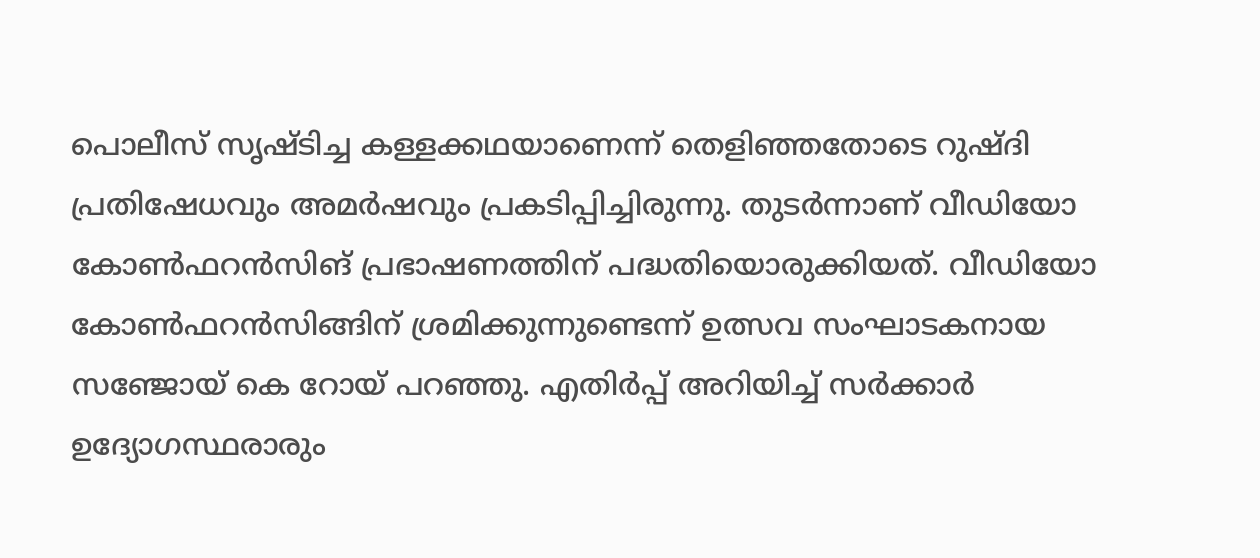പൊലീസ് സൃഷ്ടിച്ച കള്ളക്കഥയാണെന്ന് തെളിഞ്ഞതോടെ റുഷ്ദി പ്രതിഷേധവും അമര്‍ഷവും പ്രകടിപ്പിച്ചിരുന്നു. തുടര്‍ന്നാണ് വീഡിയോ കോണ്‍ഫറന്‍സിങ് പ്രഭാഷണത്തിന് പദ്ധതിയൊരുക്കിയത്. വീഡിയോ കോണ്‍ഫറന്‍സിങ്ങിന് ശ്രമിക്കുന്നുണ്ടെന്ന് ഉത്സവ സംഘാടകനായ സഞ്ജോയ് കെ റോയ് പറഞ്ഞു. എതിര്‍പ്പ് അറിയിച്ച് സര്‍ക്കാര്‍ ഉദ്യോഗസ്ഥരാരും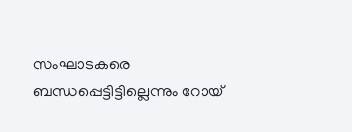സംഘാടകരെ ബന്ധപ്പെട്ടിട്ടില്ലെന്നും റോയ്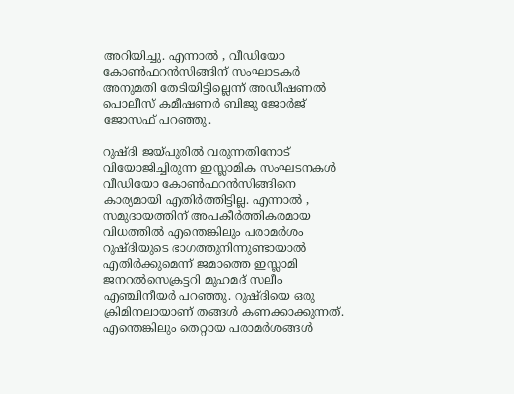അറിയിച്ചു. എന്നാല്‍ , വീഡിയോ കോണ്‍ഫറന്‍സിങ്ങിന് സംഘാടകര്‍ അനുമതി തേടിയിട്ടില്ലെന്ന് അഡീഷണല്‍ പൊലീസ് കമീഷണര്‍ ബിജു ജോര്‍ജ് ജോസഫ് പറഞ്ഞു.

റുഷ്ദി ജയ്പുരില്‍ വരുന്നതിനോട് വിയോജിച്ചിരുന്ന ഇസ്ലാമിക സംഘടനകള്‍ വീഡിയോ കോണ്‍ഫറന്‍സിങ്ങിനെ കാര്യമായി എതിര്‍ത്തിട്ടില്ല. എന്നാല്‍ , സമുദായത്തിന് അപകീര്‍ത്തികരമായ വിധത്തില്‍ എന്തെങ്കിലും പരാമര്‍ശം റുഷ്ദിയുടെ ഭാഗത്തുനിന്നുണ്ടായാല്‍ എതിര്‍ക്കുമെന്ന് ജമാത്തെ ഇസ്ലാമി ജനറല്‍സെക്രട്ടറി മുഹമദ് സലീം എഞ്ചിനീയര്‍ പറഞ്ഞു. റുഷ്ദിയെ ഒരു ക്രിമിനലായാണ് തങ്ങള്‍ കണക്കാക്കുന്നത്. എന്തെങ്കിലും തെറ്റായ പരാമര്‍ശങ്ങള്‍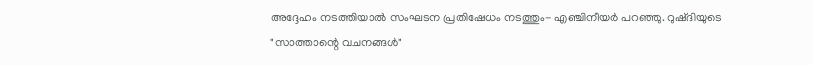അദ്ദേഹം നടത്തിയാല്‍ സംഘടന പ്രതിഷേധം നടത്തും- എഞ്ചിനീയര്‍ പറഞ്ഞു. റുഷ്ദിയുടെ "സാത്താന്റെ വചനങ്ങള്‍"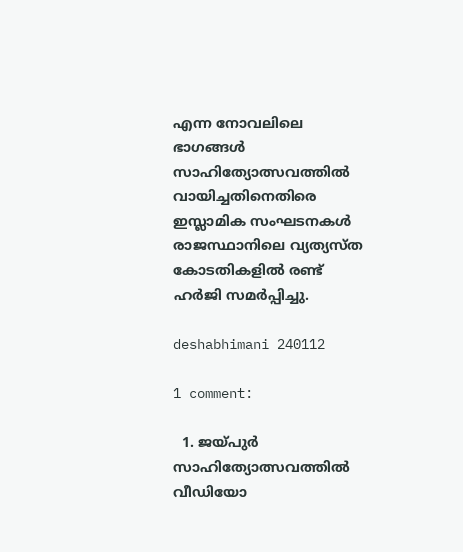എന്ന നോവലിലെ ഭാഗങ്ങള്‍ സാഹിത്യോത്സവത്തില്‍ വായിച്ചതിനെതിരെ ഇസ്ലാമിക സംഘടനകള്‍ രാജസ്ഥാനിലെ വ്യത്യസ്ത കോടതികളില്‍ രണ്ട് ഹര്‍ജി സമര്‍പ്പിച്ചു.

deshabhimani 240112

1 comment:

  1. ജയ്പുര്‍ സാഹിത്യോത്സവത്തില്‍ വീഡിയോ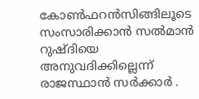കോണ്‍ഫറന്‍സിങ്ങിലൂടെ സംസാരിക്കാന്‍ സല്‍മാന്‍ റുഷ്ദിയെ അനുവദിക്കില്ലെന്ന് രാജസ്ഥാന്‍ സര്‍ക്കാര്‍ .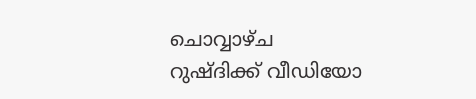ചൊവ്വാഴ്ച റുഷ്ദിക്ക് വീഡിയോ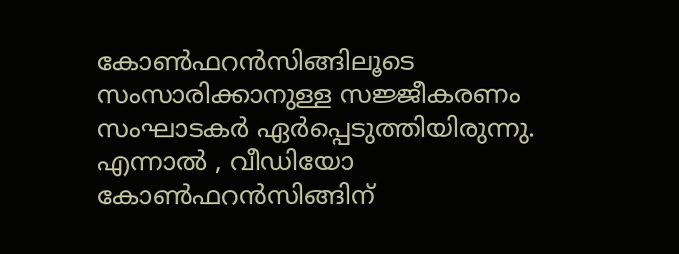കോണ്‍ഫറന്‍സിങ്ങിലൂടെ സംസാരിക്കാനുള്ള സജ്ജീകരണം സംഘാടകര്‍ ഏര്‍പ്പെടുത്തിയിരുന്നു. എന്നാല്‍ , വീഡിയോ കോണ്‍ഫറന്‍സിങ്ങിന്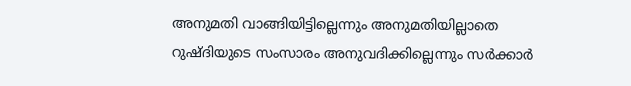അനുമതി വാങ്ങിയിട്ടില്ലെന്നും അനുമതിയില്ലാതെ റുഷ്ദിയുടെ സംസാരം അനുവദിക്കില്ലെന്നും സര്‍ക്കാര്‍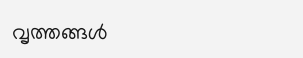വൃത്തങ്ങള്‍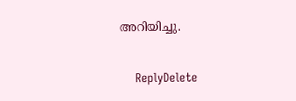അറിയിച്ചു.

    ReplyDelete